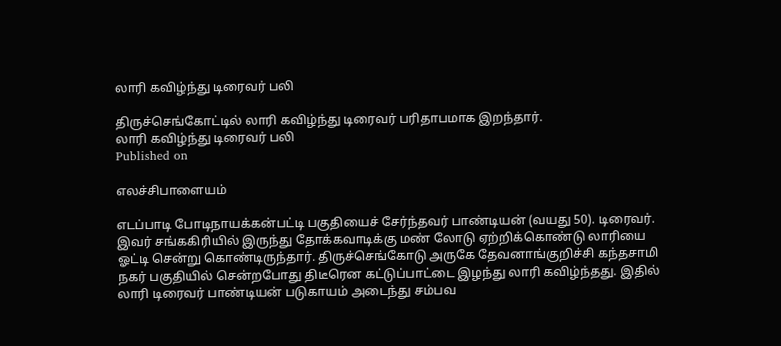லாரி கவிழ்ந்து டிரைவர் பலி

திருச்செங்கோட்டில் லாரி கவிழ்ந்து டிரைவர் பரிதாபமாக இறந்தார்.
லாரி கவிழ்ந்து டிரைவர் பலி
Published on

எலச்சிபாளையம்

எடப்பாடி போடிநாயக்கன்பட்டி பகுதியைச் சேர்ந்தவர் பாண்டியன் (வயது 50). டிரைவர். இவர் சங்ககிரியில் இருந்து தோக்கவாடிக்கு மண் லோடு ஏற்றிக்கொண்டு லாரியை ஓட்டி சென்று கொண்டிருந்தார். திருச்செங்கோடு அருகே தேவனாங்குறிச்சி கந்தசாமி நகர் பகுதியில் சென்றபோது திடீரென கட்டுப்பாட்டை இழந்து லாரி கவிழ்ந்தது. இதில் லாரி டிரைவர் பாண்டியன் படுகாயம் அடைந்து சம்பவ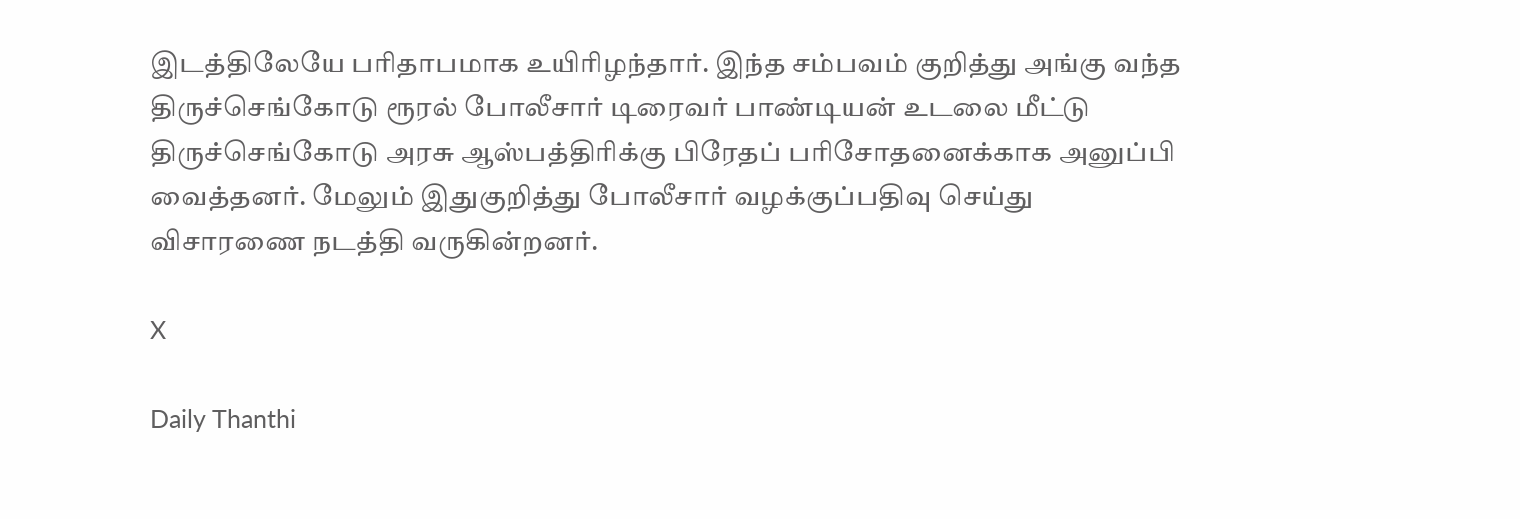இடத்திலேயே பரிதாபமாக உயிரிழந்தார். இந்த சம்பவம் குறித்து அங்கு வந்த திருச்செங்கோடு ரூரல் போலீசார் டிரைவர் பாண்டியன் உடலை மீட்டு திருச்செங்கோடு அரசு ஆஸ்பத்திரிக்கு பிரேதப் பரிசோதனைக்காக அனுப்பி வைத்தனர். மேலும் இதுகுறித்து போலீசார் வழக்குப்பதிவு செய்து விசாரணை நடத்தி வருகின்றனர்.

X

Daily Thanthi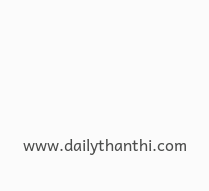www.dailythanthi.com